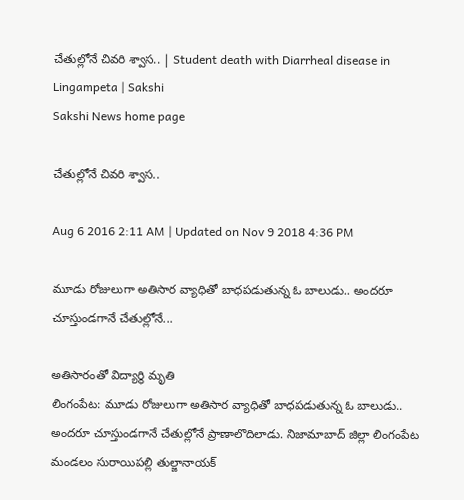చేతుల్లోనే చివరి శ్వాస.. | Student death with Diarrheal disease in Lingampeta | Sakshi
Sakshi News home page

చేతుల్లోనే చివరి శ్వాస..

Aug 6 2016 2:11 AM | Updated on Nov 9 2018 4:36 PM

మూడు రోజులుగా అతిసార వ్యాధితో బాధపడుతున్న ఓ బాలుడు.. అందరూ చూస్తుండగానే చేతుల్లోనే...

అతిసారంతో విద్యార్థి మృతి
లింగంపేట: మూడు రోజులుగా అతిసార వ్యాధితో బాధపడుతున్న ఓ బాలుడు.. అందరూ చూస్తుండగానే చేతుల్లోనే ప్రాణాలొదిలాడు. నిజామాబాద్ జిల్లా లింగంపేట మండలం సురాయిపల్లి తుల్జానాయక్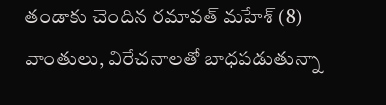తండాకు చెందిన రమావత్ మహేశ్ (8) వాంతులు, విరేచనాలతో బాధపడుతున్నా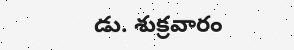డు. శుక్రవారం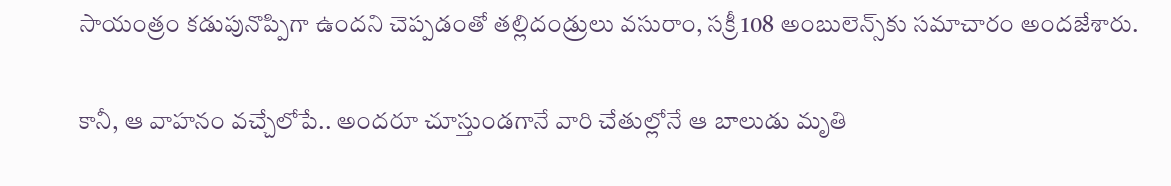సాయంత్రం కడుపునొప్పిగా ఉందని చెప్పడంతో తల్లిదండ్రులు వసురాం, సక్రీ 108 అంబులెన్స్‌కు సమాచారం అందజేశారు.

కానీ, ఆ వాహనం వచ్చేలోపే.. అందరూ చూస్తుండగానే వారి చేతుల్లోనే ఆ బాలుడు మృతి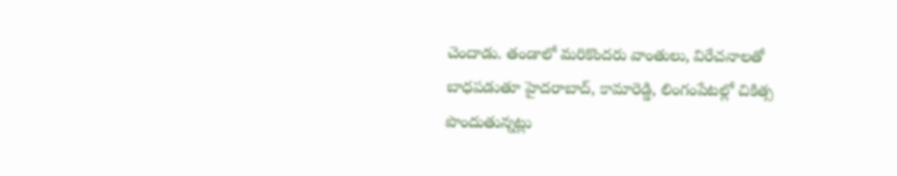చెందాడు. తండాలో మరికొందరు వాంతులు, విరేచనాలతో బాధపడుతూ హైదరాబాద్, కామారెడ్డి, లింగంపేటల్లో చికిత్స పొందుతున్నట్లు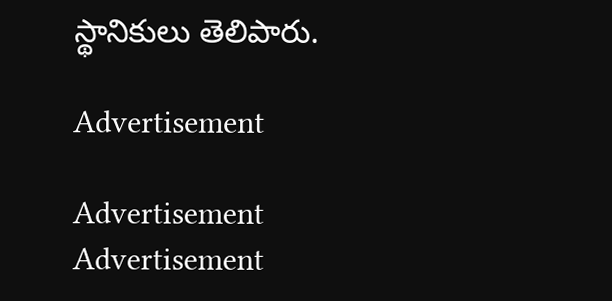స్థానికులు తెలిపారు.

Advertisement

Advertisement
Advertisement